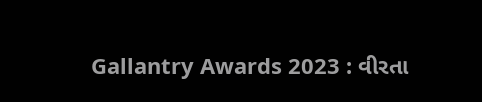Gallantry Awards 2023 : વીરતા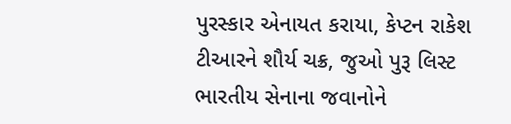પુરસ્કાર એનાયત કરાયા, કેપ્ટન રાકેશ ટીઆરને શૌર્ય ચક્ર, જુઓ પુરૂ લિસ્ટ
ભારતીય સેનાના જવાનોને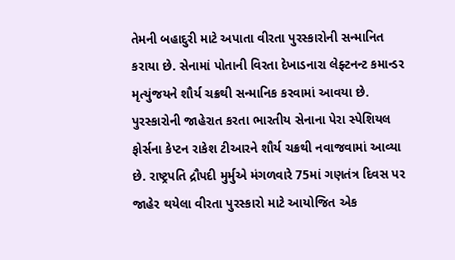તેમની બહાદુરી માટે અપાતા વીરતા પુરસ્કારોની સન્માનિત કરાયા છે. સેનામાં પોતાની વિરતા દેખાડનારા લેફ્ટનન્ટ કમાન્ડર મૃત્યુંજયને શૌર્ય ચક્રથી સન્માનિક કરવામાં આવયા છે.
પુરસ્કારોની જાહેરાત કરતા ભારતીય સેનાના પેરા સ્પેશિયલ ફોર્સના કેપ્ટન રાકેશ ટીઆરને શૌર્ય ચક્રથી નવાજવામાં આવ્યા છે. રાષ્ટ્રપતિ દ્રૌપદી મુર્મુએ મંગળવારે 75માં ગણતંત્ર દિવસ પર જાહેર થયેલા વીરતા પુરસ્કારો માટે આયોજિત એક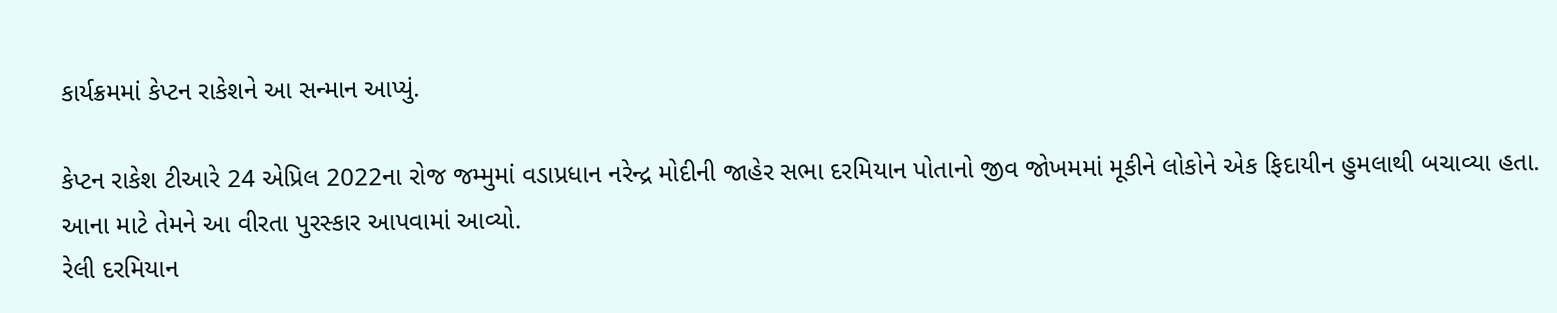કાર્યક્રમમાં કેપ્ટન રાકેશને આ સન્માન આપ્યું.

કેપ્ટન રાકેશ ટીઆરે 24 એપ્રિલ 2022ના રોજ જમ્મુમાં વડાપ્રધાન નરેન્દ્ર મોદીની જાહેર સભા દરમિયાન પોતાનો જીવ જોખમમાં મૂકીને લોકોને એક ફિદાયીન હુમલાથી બચાવ્યા હતા. આના માટે તેમને આ વીરતા પુરસ્કાર આપવામાં આવ્યો.
રેલી દરમિયાન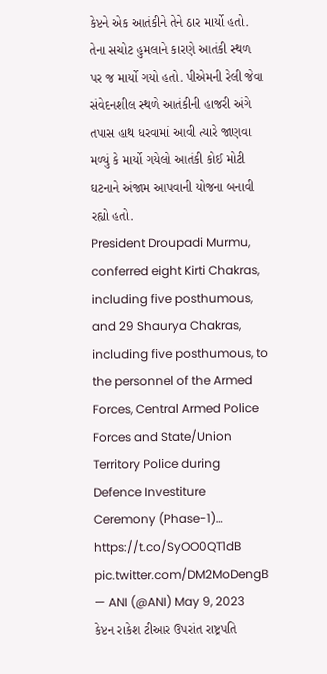કેપ્ટને એક આતંકીને તેને ઠાર માર્યો હતો. તેના સચોટ હુમલાને કારણે આતંકી સ્થળ પર જ માર્યો ગયો હતો. પીએમની રેલી જેવા સંવેદનશીલ સ્થળે આતંકીની હાજરી અંગે તપાસ હાથ ધરવામાં આવી ત્યારે જાણવા મળ્યું કે માર્યો ગયેલો આતંકી કોઈ મોટી ઘટનાને અંજામ આપવાની યોજના બનાવી રહ્યો હતો.
President Droupadi Murmu, conferred eight Kirti Chakras, including five posthumous, and 29 Shaurya Chakras, including five posthumous, to the personnel of the Armed Forces, Central Armed Police Forces and State/Union Territory Police during Defence Investiture Ceremony (Phase-1)… https://t.co/SyOO0QT1dB pic.twitter.com/DM2MoDengB
— ANI (@ANI) May 9, 2023
કેપ્ટન રાકેશ ટીઆર ઉપરાંત રાષ્ટ્રપતિ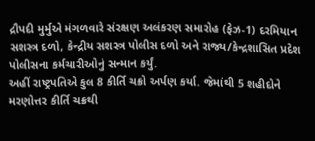દ્રૌપદી મુર્મુએ મંગળવારે સંરક્ષણ અલંકરણ સમારોહ (ફેઝ-1) દરમિયાન સશસ્ત્ર દળો, કેન્દ્રીય સશસ્ત્ર પોલીસ દળો અને રાજ્ય/કેન્દ્રશાસિત પ્રદેશ પોલીસના કર્મચારીઓનું સન્માન કર્યું.
અહીં રાષ્ટ્રપતિએ કુલ 8 કીર્તિ ચક્રો અર્પણ કર્યા. જેમાંથી 5 શહીદોને મરણોત્તર કીર્તિ ચક્રથી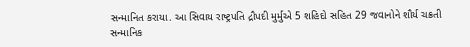સન્માનિત કરાયા. આ સિવાય રાષ્ટ્રપતિ દ્રૌપદી મુર્મુએ 5 શહિદો સહિત 29 જવાનોને શૌર્ય ચક્રતી સન્માનિક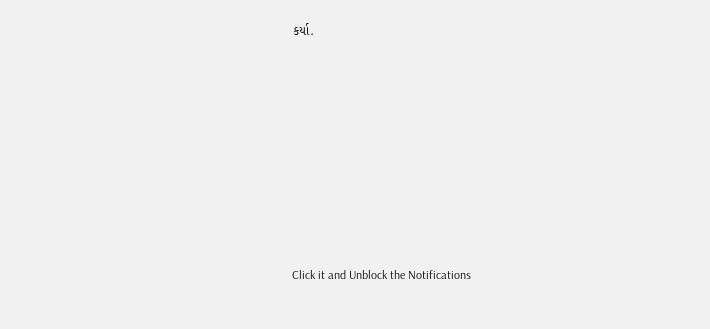કર્યા.












Click it and Unblock the Notifications